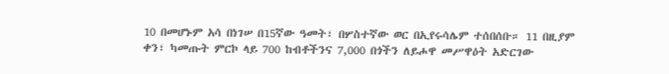10 በመሆኑም አሳ በነገሠ በ15ኛው ዓመት፣ በሦስተኛው ወር በኢየሩሳሌም ተሰበሰቡ። 11 በዚያም ቀን፣ ካመጡት ምርኮ ላይ 700 ከብቶችንና 7,000 በጎችን ለይሖዋ መሥዋዕት አድርገው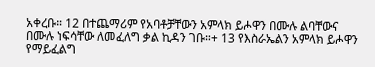አቀረቡ። 12 በተጨማሪም የአባቶቻቸውን አምላክ ይሖዋን በሙሉ ልባቸውና በሙሉ ነፍሳቸው ለመፈለግ ቃል ኪዳን ገቡ።+ 13 የእስራኤልን አምላክ ይሖዋን የማይፈልግ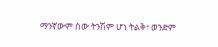ማንኛውም ሰው ትንሽም ሆነ ትልቅ፣ ወንድም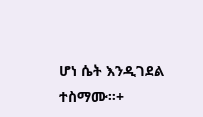ሆነ ሴት እንዲገደል ተስማሙ።+